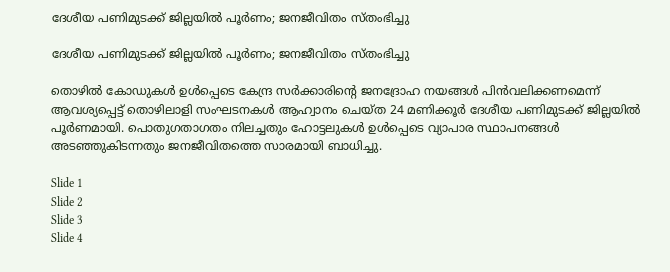ദേശീയ പണിമുടക്ക് ജില്ലയിൽ പൂർണം; ജനജീവിതം സ്തംഭിച്ചു

ദേശീയ പണിമുടക്ക് ജില്ലയിൽ പൂർണം; ജനജീവിതം സ്തംഭിച്ചു

തൊഴിൽ കോഡുകൾ ഉൾപ്പെടെ കേന്ദ്ര സർക്കാരിന്റെ ജനദ്രോഹ നയങ്ങൾ പിൻവലിക്കണമെന്ന് ആവശ്യപ്പെട്ട് തൊഴിലാളി സംഘടനകൾ ആഹ്വാനം ചെയ്ത 24 മണിക്കൂർ ദേശീയ പണിമുടക്ക് ജില്ലയിൽ പൂർണമായി. പൊതുഗതാഗതം നിലച്ചതും ഹോട്ടലുകൾ ഉൾപ്പെടെ വ്യാപാര സ്ഥാപനങ്ങൾ അടഞ്ഞുകിടന്നതും ജനജീവിതത്തെ സാരമായി ബാധിച്ചു.

Slide 1
Slide 2
Slide 3
Slide 4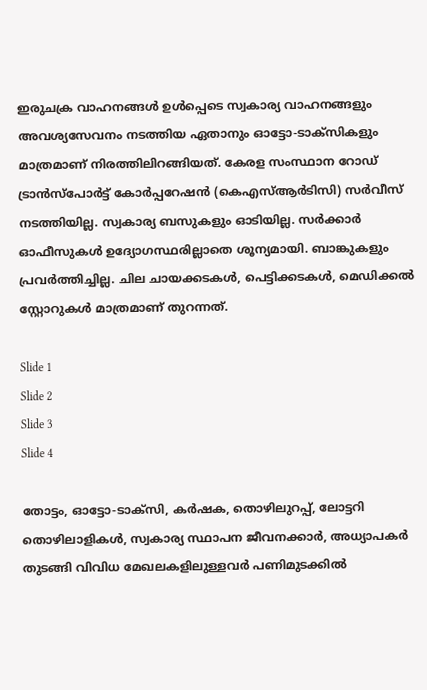ഇരുചക്ര വാഹനങ്ങൾ ഉൾപ്പെടെ സ്വകാര്യ വാഹനങ്ങളും അവശ്യസേവനം നടത്തിയ ഏതാനും ഓട്ടോ-ടാക്സികളും മാത്രമാണ് നിരത്തിലിറങ്ങിയത്. കേരള സംസ്ഥാന റോഡ് ട്രാൻസ്പോർട്ട് കോർപ്പറേഷൻ (കെഎസ്‌ആർടിസി) സർവീസ് നടത്തിയില്ല. സ്വകാര്യ ബസുകളും ഓടിയില്ല. സർക്കാർ ഓഫീസുകൾ ഉദ്യോഗസ്ഥരില്ലാതെ ശൂന്യമായി. ബാങ്കുകളും പ്രവർത്തിച്ചില്ല. ചില ചായക്കടകൾ, പെട്ടിക്കടകൾ, മെഡിക്കൽ സ്റ്റോറുകൾ മാത്രമാണ് തുറന്നത്.

Slide 1
Slide 2
Slide 3
Slide 4

തോട്ടം, ഓട്ടോ-ടാക്സി, കർഷക, തൊഴിലുറപ്പ്, ലോട്ടറി തൊഴിലാളികൾ, സ്വകാര്യ സ്ഥാപന ജീവനക്കാർ, അധ്യാപകർ തുടങ്ങി വിവിധ മേഖലകളിലുള്ളവർ പണിമുടക്കിൽ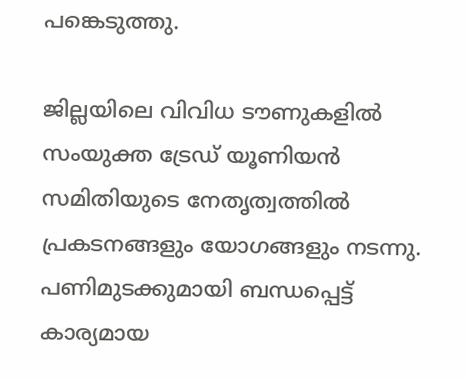പങ്കെടുത്തു.

ജില്ലയിലെ വിവിധ ടൗണുകളിൽ സംയുക്ത ട്രേഡ് യൂണിയൻ സമിതിയുടെ നേതൃത്വത്തിൽ പ്രകടനങ്ങളും യോഗങ്ങളും നടന്നു. പണിമുടക്കുമായി ബന്ധപ്പെട്ട് കാര്യമായ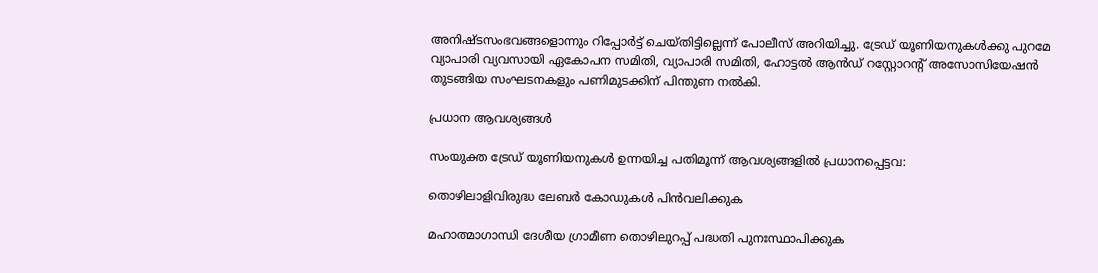അനിഷ്ടസംഭവങ്ങളൊന്നും റിപ്പോർട്ട് ചെയ്തിട്ടില്ലെന്ന് പോലീസ് അറിയിച്ചു. ട്രേഡ് യൂണിയനുകൾക്കു പുറമേ വ്യാപാരി വ്യവസായി ഏകോപന സമിതി, വ്യാപാരി സമിതി, ഹോട്ടൽ ആൻഡ് റസ്റ്റോറന്റ് അസോസിയേഷൻ തുടങ്ങിയ സംഘടനകളും പണിമുടക്കിന് പിന്തുണ നൽകി.

പ്രധാന ആവശ്യങ്ങൾ

സംയുക്ത ട്രേഡ് യൂണിയനുകൾ ഉന്നയിച്ച പതിമൂന്ന് ആവശ്യങ്ങളിൽ പ്രധാനപ്പെട്ടവ:

തൊഴിലാളിവിരുദ്ധ ലേബർ കോഡുകൾ പിൻവലിക്കുക

മഹാത്മാഗാന്ധി ദേശീയ ഗ്രാമീണ തൊഴിലുറപ്പ് പദ്ധതി പുനഃസ്ഥാപിക്കുക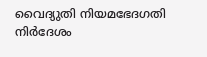വൈദ്യുതി നിയമഭേദഗതി നിർദേശം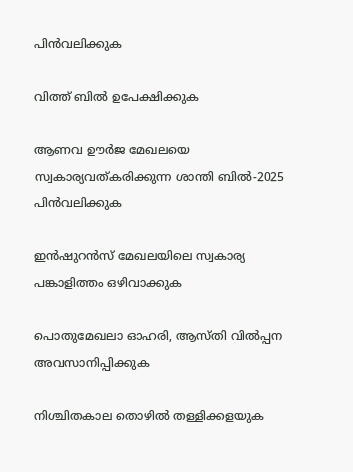പിൻവലിക്കുക

വിത്ത് ബിൽ ഉപേക്ഷിക്കുക

ആണവ ഊർജ മേഖലയെ സ്വകാര്യവത്കരിക്കുന്ന ശാന്തി ബിൽ-2025 പിൻവലിക്കുക

ഇൻഷുറൻസ് മേഖലയിലെ സ്വകാര്യ പങ്കാളിത്തം ഒഴിവാക്കുക

പൊതുമേഖലാ ഓഹരി, ആസ്തി വിൽപ്പന അവസാനിപ്പിക്കുക

നിശ്ചിതകാല തൊഴിൽ തള്ളിക്കളയുക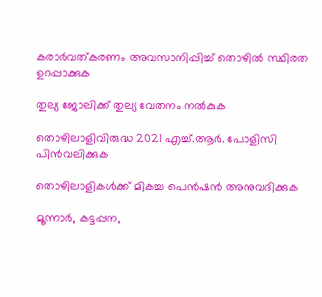കരാർവത്കരണം അവസാനിപ്പിച്ച് തൊഴിൽ സ്ഥിരത ഉറപ്പാക്കുക

തുല്യ ജോലിക്ക് തുല്യ വേതനം നൽകുക

തൊഴിലാളിവിരുദ്ധ 2021 എച്ച്.ആർ. പോളിസി പിൻവലിക്കുക

തൊഴിലാളികൾക്ക് മികച്ച പെൻഷൻ അനുവദിക്കുക

മൂന്നാർ, കട്ടപ്പന,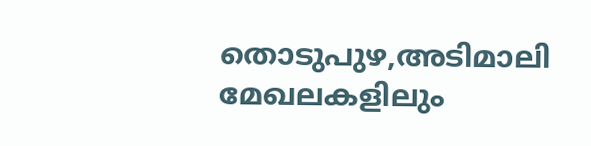തൊടുപുഴ,അടിമാലി മേഖലകളിലും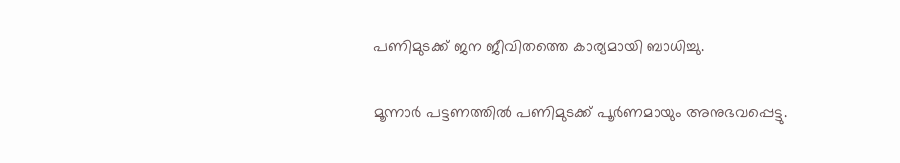പണിമുടക്ക് ജന ജീവിതത്തെ കാര്യമായി ബാധിച്ചു.

മൂന്നാർ പട്ടണത്തിൽ പണിമുടക്ക് പൂർണമായും അനുഭവപ്പെട്ടു.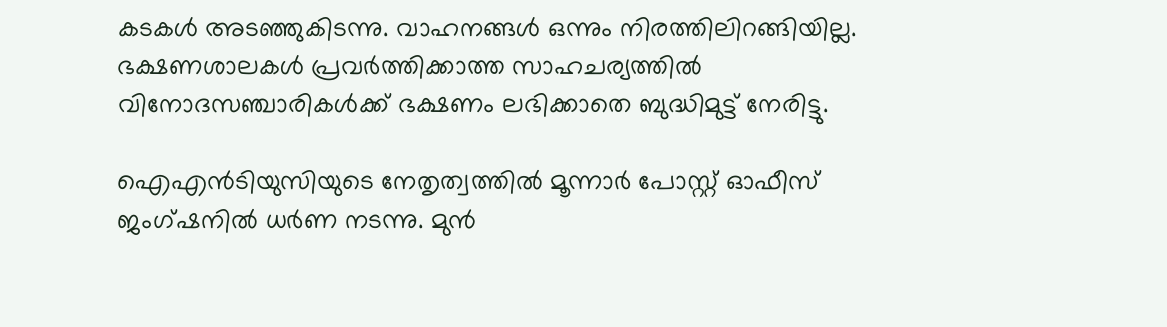കടകൾ അടഞ്ഞുകിടന്നു. വാഹനങ്ങൾ ഒന്നും നിരത്തിലിറങ്ങിയില്ല. ഭക്ഷണശാലകൾ പ്രവർത്തിക്കാത്ത സാഹചര്യത്തിൽ വിനോദസഞ്ചാരികൾക്ക് ഭക്ഷണം ലഭിക്കാതെ ബുദ്ധിമുട്ട് നേരിട്ടു.

ഐഎൻടിയുസിയുടെ നേതൃത്വത്തിൽ മൂന്നാർ പോസ്റ്റ് ഓഫീസ് ജംഗ്ഷനിൽ ധർണ നടന്നു. മുൻ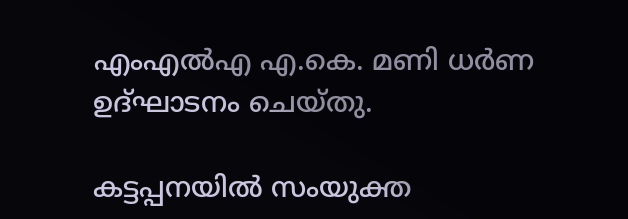എംഎൽഎ എ.കെ. മണി ധർണ ഉദ്ഘാടനം ചെയ്തു.

കട്ടപ്പനയിൽ സംയുക്ത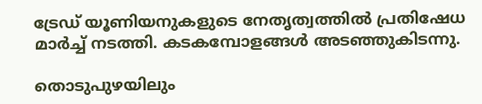ട്രേഡ് യൂണിയനുകളുടെ നേതൃത്വത്തിൽ പ്രതിഷേധ മാർച്ച് നടത്തി. കടകമ്പോളങ്ങൾ അടഞ്ഞുകിടന്നു.

തൊടുപുഴയിലും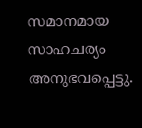സമാനമായ സാഹചര്യം അനുഭവപ്പെട്ടു.